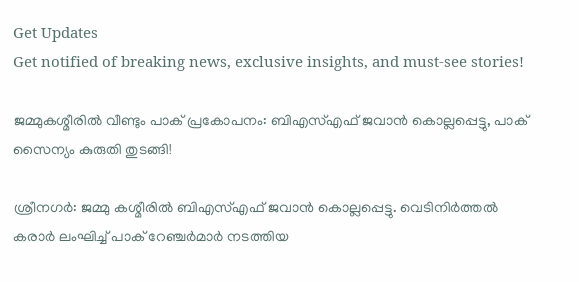Get Updates
Get notified of breaking news, exclusive insights, and must-see stories!

ജമ്മുകശ്മീരില്‍ വീണ്ടും പാക് പ്രകോപനം: ബിഎസ്എഫ് ജവാന്‍ കൊല്ലപ്പെട്ടു, പാക് സൈന്യം കുരുതി തുടങ്ങി!

ശ്രീനഗര്‍: ജമ്മു കശ്മീരില്‍ ബിഎസ്എഫ് ജവാന്‍ കൊല്ലപ്പെട്ടു. വെടിനിര്‍ത്തല്‍ കരാര്‍ ലംഘിച്ച് പാക് റേഞ്ചര്‍മാര്‍ നടത്തിയ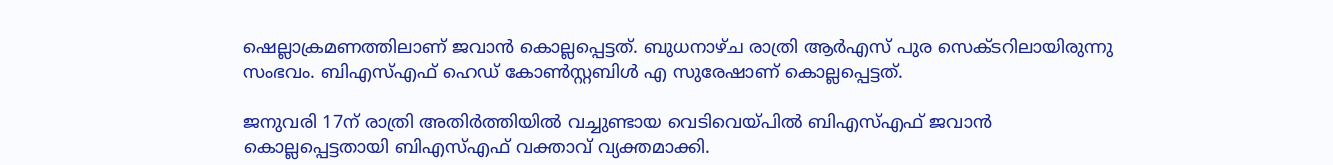ഷെല്ലാക്രമണത്തിലാണ് ജവാന്‍ കൊല്ലപ്പെട്ടത്. ബുധനാഴ്ച രാത്രി ആര്‍എസ് പുര സെക്ടറിലായിരുന്നു സംഭവം. ബിഎസ്എഫ് ഹെഡ് കോണ്‍സ്റ്റബിള്‍ എ സുരേഷാണ് കൊല്ലപ്പെട്ടത്.

ജനുവരി 17ന് രാത്രി അതിര്‍ത്തിയില്‍ വച്ചുണ്ടായ വെടിവെയ്പില്‍ ബിഎസ്എഫ് ജവാന്‍ കൊല്ലപ്പെട്ടതായി ബിഎസ്എഫ് വക്താവ് വ്യക്തമാക്കി.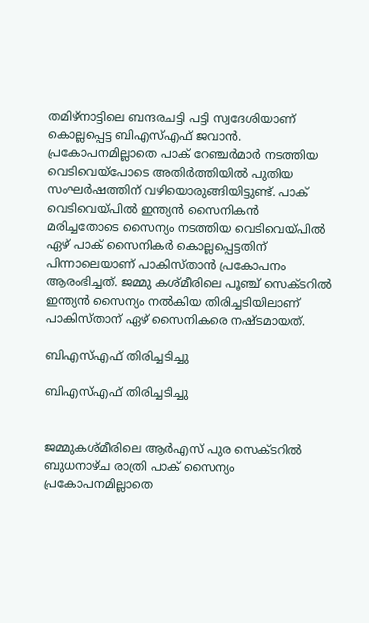തമിഴ്നാട്ടിലെ ബന്ദരചട്ടി പട്ടി സ്വദേശിയാണ് കൊല്ലപ്പെട്ട ബിഎസ്എഫ് ജവാന്‍. പ്രകോപനമില്ലാതെ പാക് റേഞ്ചര്‍മാര്‍ നടത്തിയ വെടിവെയ്പോടെ അതിര്‍ത്തിയില്‍ പുതിയ സംഘര്‍ഷത്തിന് വഴിയൊരുങ്ങിയിട്ടുണ്ട്. പാക് വെടിവെയ്പില്‍ ഇന്ത്യന്‍ സൈനികന്‍ മരിച്ചതോടെ സൈന്യം നടത്തിയ വെടിവെയ്പില്‍ ഏഴ് പാക് സൈനികര്‍ കൊല്ലപ്പെട്ടതിന് പിന്നാലെയാണ് പാകിസ്താന്‍ പ്രകോപനം ആരംഭിച്ചത്. ജമ്മു കശ്മീരിലെ പൂഞ്ച് സെക്ടറില്‍ ഇന്ത്യന്‍ സൈന്യം നല്‍കിയ തിരിച്ചടിയിലാണ് പാകിസ്താന് ഏഴ് സൈനികരെ നഷ്ടമായത്.

ബിഎസ്എഫ് തിരിച്ചടിച്ചു

ബിഎസ്എഫ് തിരിച്ചടിച്ചു


ജമ്മുകശ്മീരിലെ ആര്‍എസ് പുര സെക്ടറില്‍ ബുധനാഴ്ച രാത്രി പാക് സൈന്യം പ്രകോപനമില്ലാതെ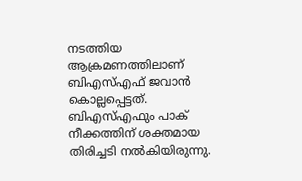നടത്തിയ ആക്രമണത്തിലാണ് ബിഎസ്എഫ് ജവാന്‍ കൊല്ലപ്പെട്ടത്. ബിഎസ്എഫും പാക് നീക്കത്തിന് ശക്തമായ തിരിച്ചടി നല്‍കിയിരുന്നു.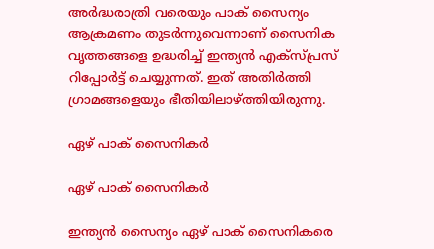അര്‍ദ്ധരാത്രി വരെയും പാക് സൈന്യം ആക്രമണം തുടര്‍ന്നുവെന്നാണ് സൈനിക വൃത്തങ്ങളെ ഉദ്ധരിച്ച് ഇന്ത്യന്‍ എക്സ്പ്രസ് റിപ്പോര്‍ട്ട് ചെയ്യുന്നത്. ഇത് അതിര്‍ത്തി ഗ്രാമങ്ങളെയും ഭീതിയിലാഴ്ത്തിയിരുന്നു.

ഏഴ് പാക് സൈനികര്‍

ഏഴ് പാക് സൈനികര്‍

ഇന്ത്യന്‍ സൈന്യം ഏഴ് പാക് സൈനികരെ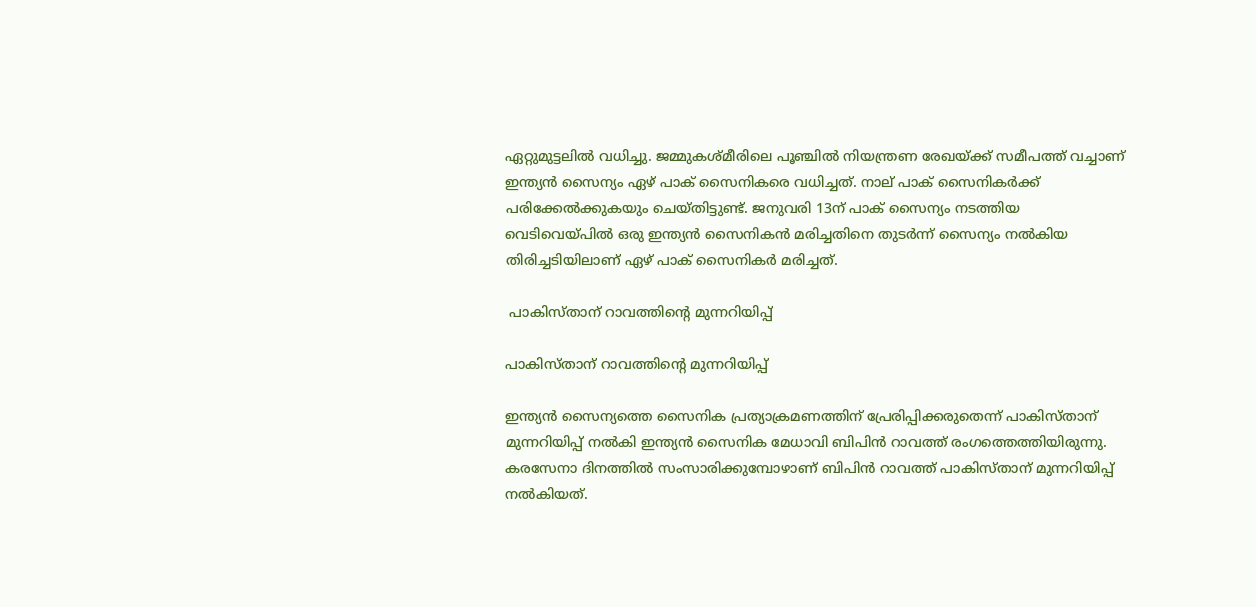ഏറ്റുമുട്ടലില്‍ വധിച്ചു. ജമ്മുകശ്മീരിലെ പൂഞ്ചില്‍ നിയന്ത്രണ രേഖയ്ക്ക് സമീപത്ത് വച്ചാണ് ഇന്ത്യന്‍ സൈന്യം ഏഴ് പാക് സൈനികരെ വധിച്ചത്. നാല് പാക് സൈനികര്‍ക്ക് പരിക്കേല്‍ക്കുകയും ചെയ്തിട്ടുണ്ട്. ജനുവരി 13ന് പാക് സൈന്യം നടത്തിയ വെടിവെയ്പില്‍ ഒരു ഇന്ത്യന്‍ സൈനികന്‍ മരിച്ചതിനെ തുടര്‍ന്ന് സൈന്യം നല്‍കിയ തിരിച്ചടിയിലാണ് ഏഴ് പാക് സൈനികര്‍ മരിച്ചത്.

 പാകിസ്താന് റാവത്തിന്റെ മുന്നറിയിപ്പ്

പാകിസ്താന് റാവത്തിന്റെ മുന്നറിയിപ്പ്

ഇന്ത്യന്‍ സൈന്യത്തെ സൈനിക പ്രത്യാക്രമണത്തിന് പ്രേരിപ്പിക്കരുതെന്ന് പാകിസ്താന് മുന്നറിയിപ്പ് നല്‍കി ഇന്ത്യന്‍ സൈനിക മേധാവി ബിപിന്‍ റാവത്ത് രംഗത്തെത്തിയിരുന്നു. കരസേനാ ദിനത്തില്‍ സംസാരിക്കുമ്പോഴാണ് ബിപിന്‍ റാവത്ത് പാകിസ്താന് മുന്നറിയിപ്പ് നല്‍കിയത്.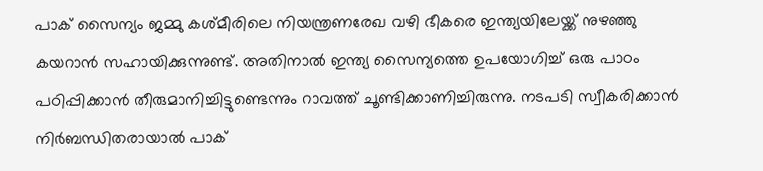പാക് സൈന്യം ജമ്മു കശ്മീരിലെ നിയന്ത്രണരേഖ വഴി ഭീകരെ ഇന്ത്യയിലേയ്ക്ക് നുഴഞ്ഞു കയറാന്‍ സഹായിക്കുന്നുണ്ട്. അതിനാല്‍ ഇന്ത്യ സൈന്യത്തെ ഉപയോഗിച്ച് ഒരു പാഠം പഠിപ്പിക്കാന്‍ തീരുമാനിച്ചിട്ടുണ്ടെന്നും റാവത്ത് ചൂണ്ടിക്കാണിച്ചിരുന്നു. നടപടി സ്വീകരിക്കാന്‍ നിര്‍ബന്ധിതരായാല്‍ പാക്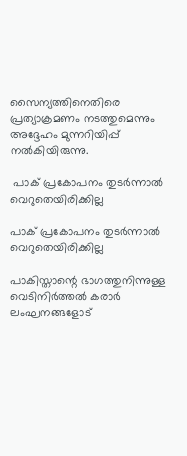സൈന്യത്തിനെതിരെ പ്രത്യാക്രമണം നടത്തുമെന്നും അദ്ദേഹം മുന്നറിയിപ്പ് നല്‍കിയിരുന്നു.

 പാക് പ്രകോപനം തുടര്‍ന്നാല്‍ വെറുതെയിരിക്കില്ല

പാക് പ്രകോപനം തുടര്‍ന്നാല്‍ വെറുതെയിരിക്കില്ല

പാകിസ്താന്റെ ഭാഗത്തുനിന്നുള്ള വെടിനിര്‍ത്തല്‍ കരാര്‍ ലംഘനങ്ങളോട്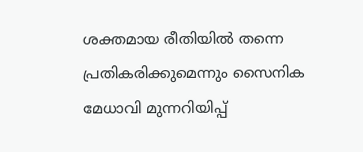ശക്തമായ രീതിയില്‍ തന്നെ പ്രതികരിക്കുമെന്നും സൈനിക മേധാവി മുന്നറിയിപ്പ്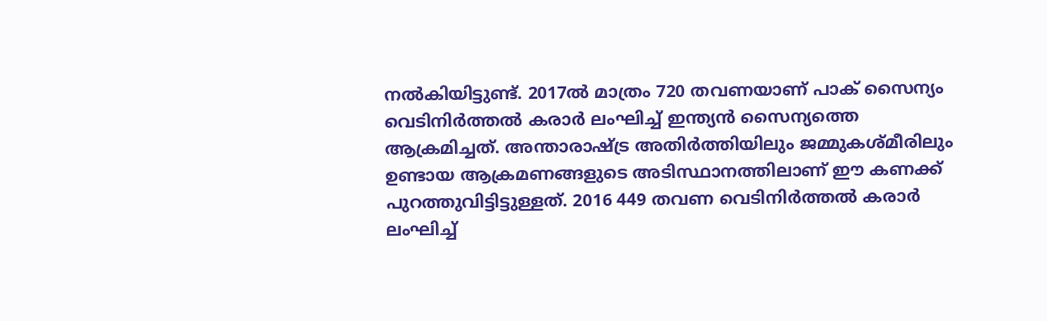നല്‍കിയിട്ടുണ്ട്. 2017ല്‍ മാത്രം 720 തവണയാണ് പാക് സൈന്യം വെടിനിര്‍ത്തല്‍ കരാര്‍ ലംഘിച്ച് ഇന്ത്യന്‍ സൈന്യത്തെ ആക്രമിച്ചത്. അന്താരാഷ്ട്ര അതിര്‍ത്തിയിലും ജമ്മുകശ്മീരിലും ഉണ്ടായ ആക്രമണങ്ങളുടെ അടിസ്ഥാനത്തിലാണ് ഈ കണക്ക് പുറത്തുവിട്ടിട്ടുള്ളത്. 2016 449 തവണ വെടിനിര്‍ത്തല്‍‌ കരാര്‍ ലംഘിച്ച്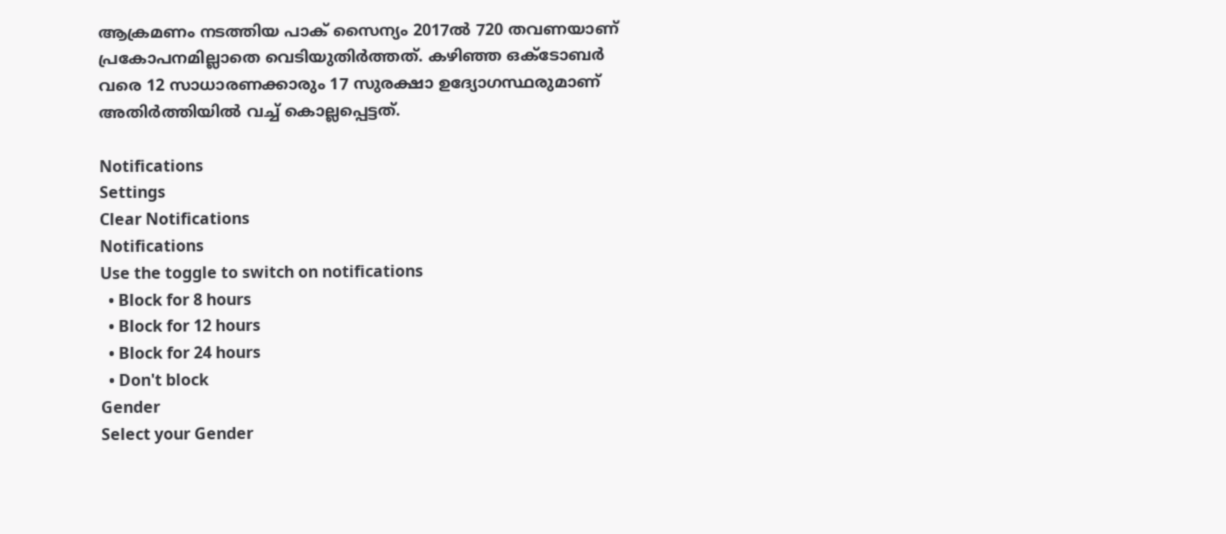ആക്രമണം നടത്തിയ പാക് സൈന്യം 2017ല്‍ 720 തവണയാണ് പ്രകോപനമില്ലാതെ വെടിയുതിര്‍ത്തത്. കഴിഞ്ഞ ഒക്ടോബര്‍ വരെ 12 സാധാരണക്കാരും 17 സുരക്ഷാ ഉദ്യോഗസ്ഥരുമാണ് അതിര്‍ത്തിയില്‍ വച്ച് കൊല്ലപ്പെട്ടത്.

Notifications
Settings
Clear Notifications
Notifications
Use the toggle to switch on notifications
  • Block for 8 hours
  • Block for 12 hours
  • Block for 24 hours
  • Don't block
Gender
Select your Gender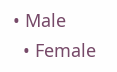• Male
  • Female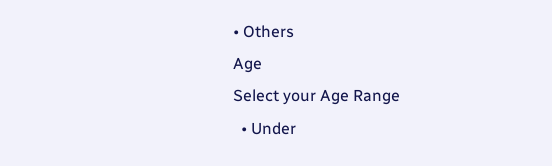• Others
Age
Select your Age Range
  • Under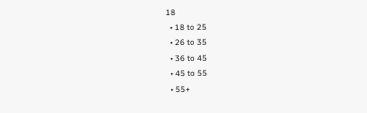18
  • 18 to 25
  • 26 to 35
  • 36 to 45
  • 45 to 55
  • 55+